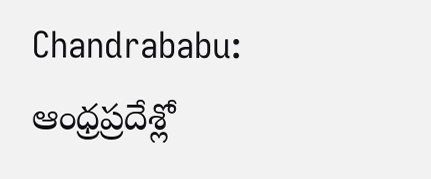Chandrababu: ఆంధ్రప్రదేశ్లో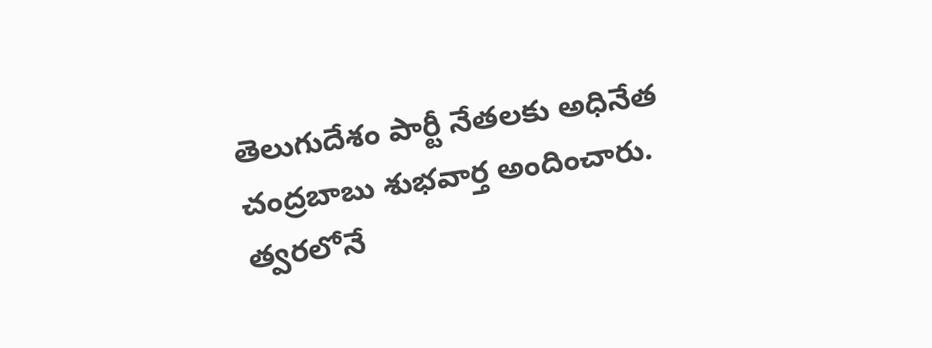తెలుగుదేశం పార్టీ నేతలకు అధినేత చంద్రబాబు శుభవార్త అందించారు. త్వరలోనే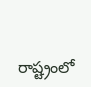రాష్ట్రంలో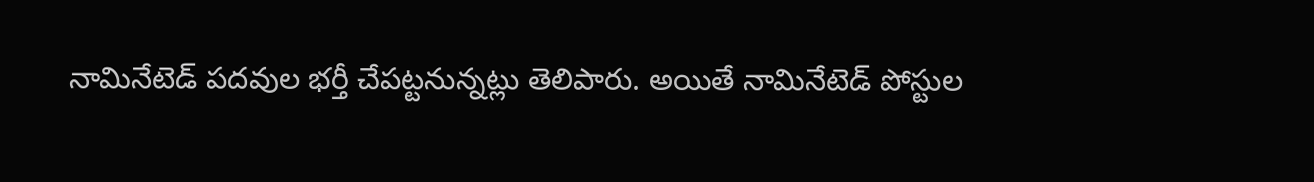నామినేటెడ్ పదవుల భర్తీ చేపట్టనున్నట్లు తెలిపారు. అయితే నామినేటెడ్ పోస్టుల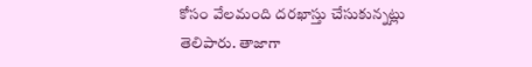కోసం వేలమంది దరఖాస్తు చేసుకున్నట్లు తెలిపారు. తాజాగా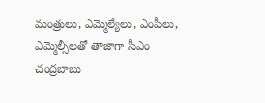మంత్రులు, ఎమ్మెల్యేలు, ఎంపీలు, ఎమ్మెల్సీలతో తాజాగా సీఎం చంద్రబాబు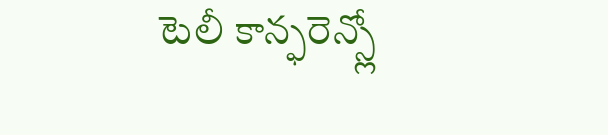టెలీ కాన్ఫరెన్స్లో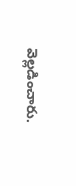వెల్లడించారు.